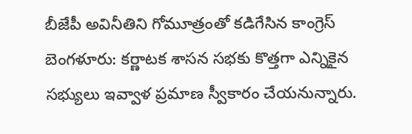బీజేపీ అవినీతిని గోమూత్రంతో కడిగేసిన కాంగ్రెస్
బెంగళూరు: కర్ణాటక శాసన సభకు కొత్తగా ఎన్నికైన సభ్యులు ఇవ్వాళ ప్రమాణ స్వీకారం చేయనున్నారు.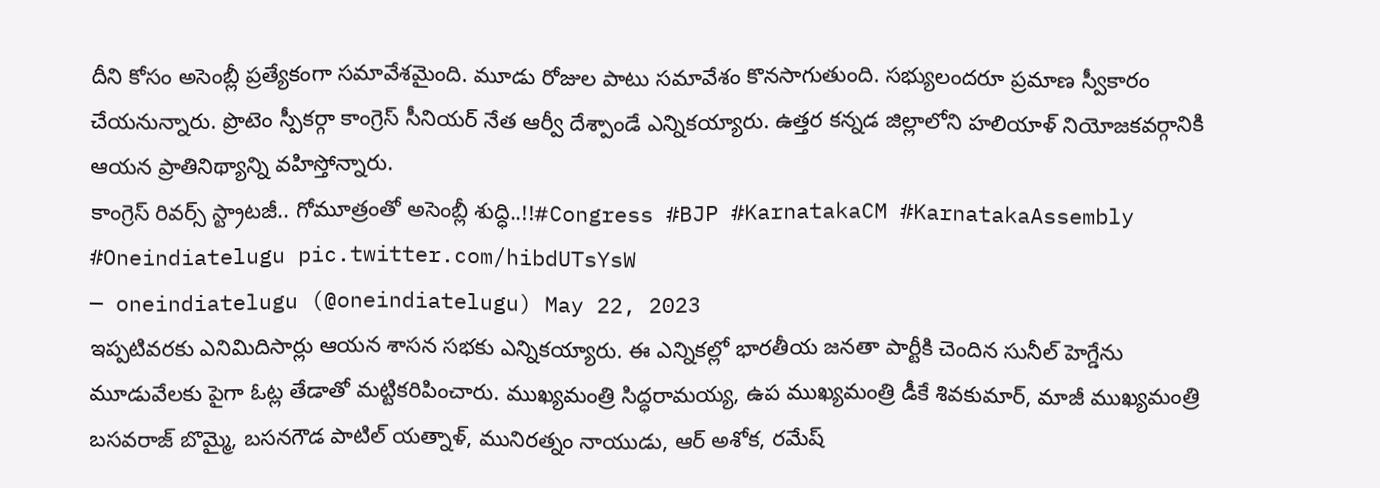దీని కోసం అసెంబ్లీ ప్రత్యేకంగా సమావేశమైంది. మూడు రోజుల పాటు సమావేశం కొనసాగుతుంది. సభ్యులందరూ ప్రమాణ స్వీకారం చేయనున్నారు. ప్రొటెం స్పీకర్గా కాంగ్రెస్ సీనియర్ నేత ఆర్వీ దేశ్పాండే ఎన్నికయ్యారు. ఉత్తర కన్నడ జిల్లాలోని హలియాళ్ నియోజకవర్గానికి ఆయన ప్రాతినిథ్యాన్ని వహిస్తోన్నారు.
కాంగ్రెస్ రివర్స్ స్ట్రాటజీ.. గోమూత్రంతో అసెంబ్లీ శుద్ధి..!!#Congress #BJP #KarnatakaCM #KarnatakaAssembly #Oneindiatelugu pic.twitter.com/hibdUTsYsW
— oneindiatelugu (@oneindiatelugu) May 22, 2023
ఇప్పటివరకు ఎనిమిదిసార్లు ఆయన శాసన సభకు ఎన్నికయ్యారు. ఈ ఎన్నికల్లో భారతీయ జనతా పార్టీకి చెందిన సునీల్ హెగ్డేను మూడువేలకు పైగా ఓట్ల తేడాతో మట్టికరిపించారు. ముఖ్యమంత్రి సిద్ధరామయ్య, ఉప ముఖ్యమంత్రి డీకే శివకుమార్, మాజీ ముఖ్యమంత్రి బసవరాజ్ బొమ్మై, బసనగౌడ పాటిల్ యత్నాళ్, మునిరత్నం నాయుడు, ఆర్ అశోక, రమేష్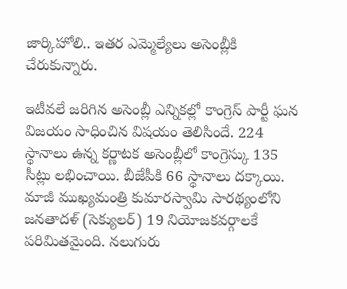జార్కిహోలి.. ఇతర ఎమ్మెల్యేలు అసెంబ్లీకి చేరుకున్నారు.

ఇటీవలే జరిగిన అసెంబ్లీ ఎన్నికల్లో కాంగ్రెస్ పార్టీ ఘన విజయం సాధించిన విషయం తెలిసిందే. 224 స్థానాలు ఉన్న కర్ణాటక అసెంబ్లీలో కాంగ్రెస్కు 135 సీట్లు లభించాయి. బీజేపీకి 66 స్థానాలు దక్కాయి. మాజీ ముఖ్యమంత్రి కుమారస్వామి సారథ్యంలోని జనతాదళ్ (సెక్యులర్) 19 నియోజకవర్గాలకే పరిమితమైంది. నలుగురు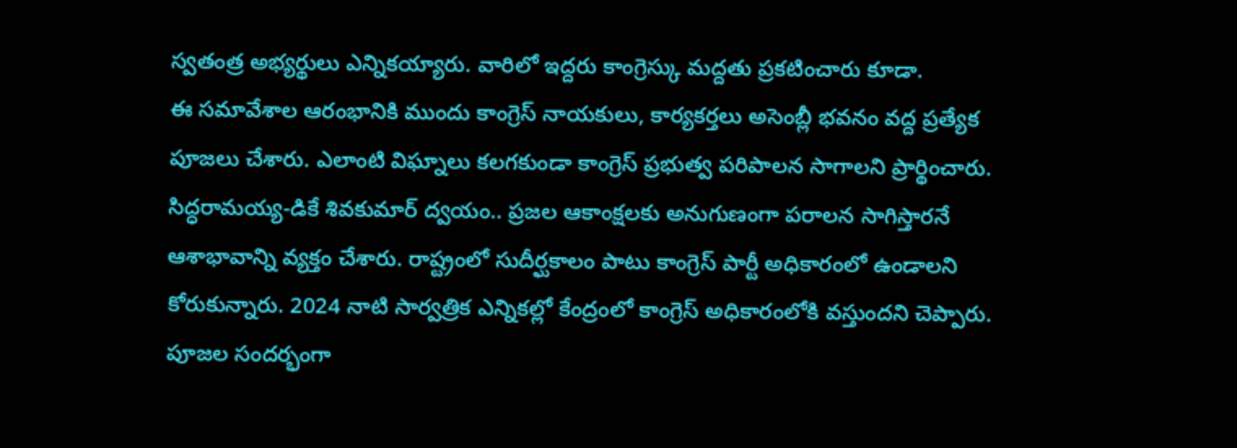స్వతంత్ర అభ్యర్థులు ఎన్నికయ్యారు. వారిలో ఇద్దరు కాంగ్రెస్కు మద్దతు ప్రకటించారు కూడా.
ఈ సమావేశాల ఆరంభానికి ముందు కాంగ్రెస్ నాయకులు, కార్యకర్తలు అసెంబ్లీ భవనం వద్ద ప్రత్యేక పూజలు చేశారు. ఎలాంటి విఘ్నాలు కలగకుండా కాంగ్రెస్ ప్రభుత్వ పరిపాలన సాగాలని ప్రార్థించారు. సిద్ధరామయ్య-డికే శివకుమార్ ద్వయం.. ప్రజల ఆకాంక్షలకు అనుగుణంగా పరాలన సాగిస్తారనే ఆశాభావాన్ని వ్యక్తం చేశారు. రాష్ట్రంలో సుదీర్ఘకాలం పాటు కాంగ్రెస్ పార్టీ అధికారంలో ఉండాలని కోరుకున్నారు. 2024 నాటి సార్వత్రిక ఎన్నికల్లో కేంద్రంలో కాంగ్రెస్ అధికారంలోకి వస్తుందని చెప్పారు.
పూజల సందర్భంగా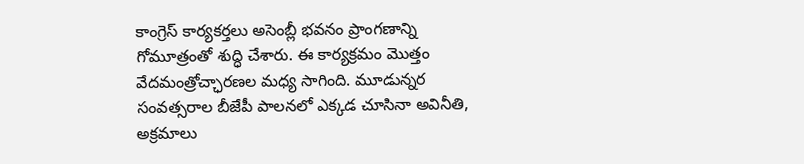కాంగ్రెస్ కార్యకర్తలు అసెంబ్లీ భవనం ప్రాంగణాన్ని గోమూత్రంతో శుద్ధి చేశారు. ఈ కార్యక్రమం మొత్తం వేదమంత్రోచ్ఛారణల మధ్య సాగింది. మూడున్నర సంవత్సరాల బీజేపీ పాలనలో ఎక్కడ చూసినా అవినీతి, అక్రమాలు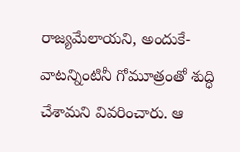రాజ్యమేలాయని, అందుకే- వాటన్నింటినీ గోమూత్రంతో శుద్ధి చేశామని వివరించారు. ఆ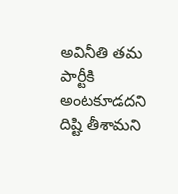అవినీతి తమ పార్టీకి అంటకూడదని దిష్టి తీశామని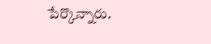పేర్కొన్నారు.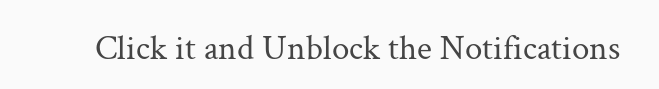Click it and Unblock the Notifications